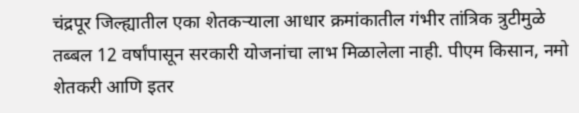चंद्रपूर जिल्ह्यातील एका शेतकऱ्याला आधार क्रमांकातील गंभीर तांत्रिक त्रुटीमुळे तब्बल 12 वर्षांपासून सरकारी योजनांचा लाभ मिळालेला नाही. पीएम किसान, नमो शेतकरी आणि इतर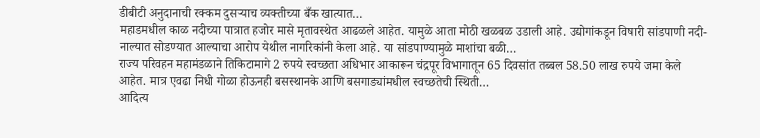डीबीटी अनुदानाची रक्कम दुसऱ्याच व्यक्तीच्या बँक खात्यात…
महाडमधील काळ नदीच्या पात्रात हजोर मासे मृतावस्थेत आढळले आहेत. यामुळे आता मोठी खळबळ उडाली आहे. उद्योगांकडून विषारी सांडपाणी नदी-नाल्यात सोडण्यात आल्याचा आरोप येथील नागरिकांनी केला आहे. या सांडपाण्यामुळे माशांचा बळी…
राज्य परिवहन महामंडळाने तिकिटामागे 2 रुपये स्वच्छता अधिभार आकारून चंद्रपूर विभागातून 65 दिवसांत तब्बल 58.50 लाख रुपये जमा केले आहेत. मात्र एवढा निधी गोळा होऊनही बसस्थानके आणि बसगाड्यांमधील स्वच्छतेची स्थिती…
आदित्य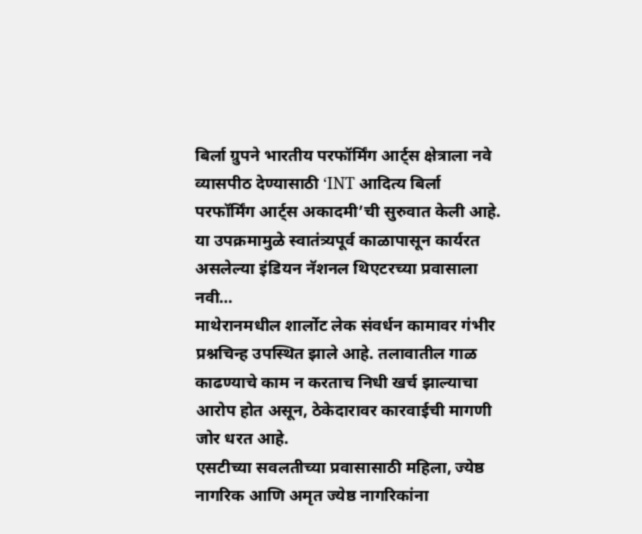बिर्ला ग्रुपने भारतीय परफॉर्मिंग आर्ट्स क्षेत्राला नवे व्यासपीठ देण्यासाठी ‘INT आदित्य बिर्ला परफॉर्मिंग आर्ट्स अकादमी’ची सुरुवात केली आहे. या उपक्रमामुळे स्वातंत्र्यपूर्व काळापासून कार्यरत असलेल्या इंडियन नॅशनल थिएटरच्या प्रवासाला नवी…
माथेरानमधील शार्लोट लेक संवर्धन कामावर गंभीर प्रश्नचिन्ह उपस्थित झाले आहे. तलावातील गाळ काढण्याचे काम न करताच निधी खर्च झाल्याचा आरोप होत असून, ठेकेदारावर कारवाईची मागणी जोर धरत आहे.
एसटीच्या सवलतीच्या प्रवासासाठी महिला, ज्येष्ठ नागरिक आणि अमृत ज्येष्ठ नागरिकांना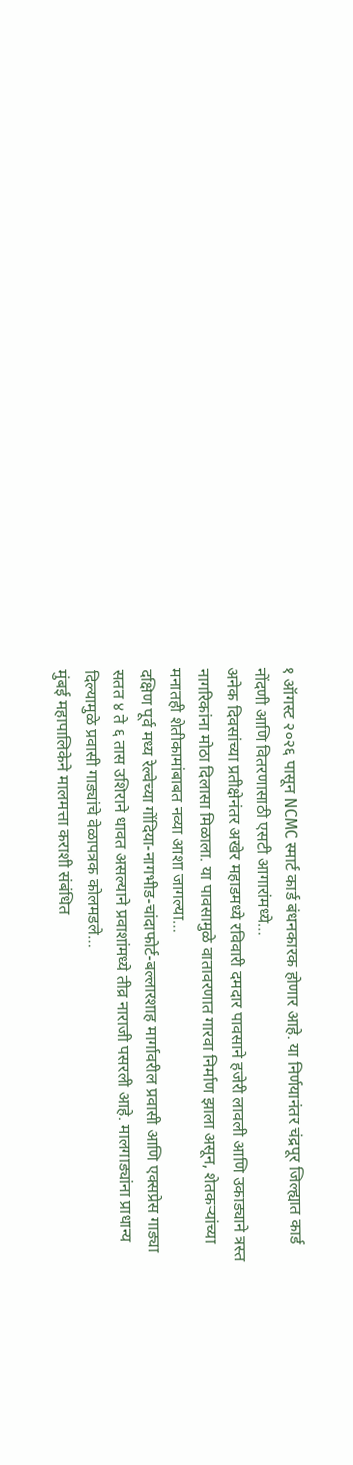१ ऑगस्ट २०२६ पासून NCMC स्मार्ट कार्ड बंधनकारक होणार आहे. या निर्णयानंतर चंद्रपूर जिल्ह्यात कार्ड नोंदणी आणि वितरणासाठी एसटी आगारांमध्ये…
अनेक दिवसांच्या प्रतीक्षेनंतर अखेर महाडमध्ये रविवारी दमदार पावसाने हजेरी लावली आणि उकाड्याने त्रस्त नागरिकांना मोठा दिलासा मिळाला. या पावसामुळे वातावरणात गारवा निर्माण झाला असून, शेतकऱ्यांच्या मनातही शेतीकामांबाबत नव्या आशा जागल्या…
दक्षिण पूर्व मध्य रेल्वेच्या गोंदिया-नागभीड-चांदाफोर्ट-बल्लारशाह मार्गावरील प्रवासी आणि एक्सप्रेस गाड्या सतत ४ ते ६ तास उशिराने धावत असल्याने प्रवाशांमध्ये तीव्र नाराजी पसरली आहे. मालगाड्यांना प्राधान्य दिल्यामुळे प्रवासी गाड्यांचे वेळापत्रक कोलमडले…
मुंबई महापालिकेने मालमत्ता कराशी संबंधित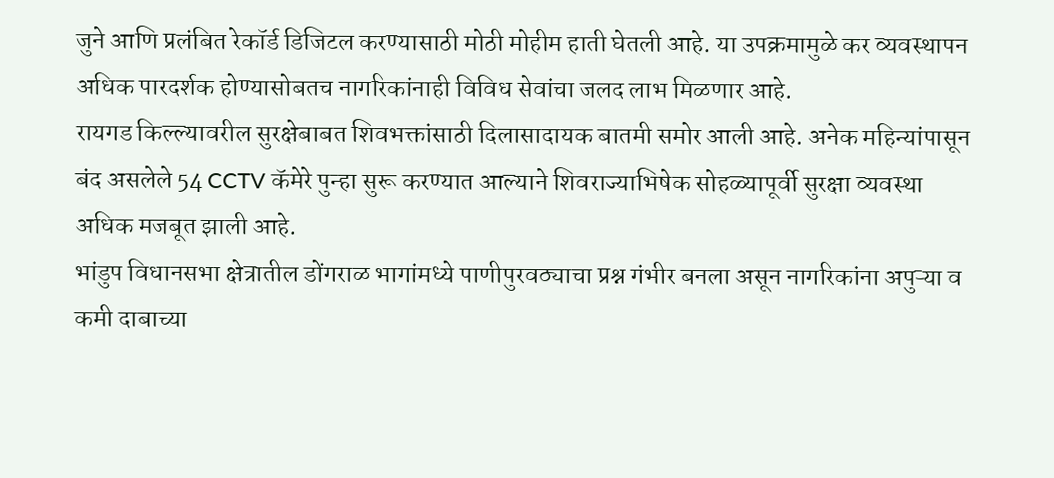जुने आणि प्रलंबित रेकॉर्ड डिजिटल करण्यासाठी मोठी मोहीम हाती घेतली आहे. या उपक्रमामुळे कर व्यवस्थापन अधिक पारदर्शक होण्यासोबतच नागरिकांनाही विविध सेवांचा जलद लाभ मिळणार आहे.
रायगड किल्ल्यावरील सुरक्षेबाबत शिवभक्तांसाठी दिलासादायक बातमी समोर आली आहे. अनेक महिन्यांपासून बंद असलेले 54 CCTV कॅमेरे पुन्हा सुरू करण्यात आल्याने शिवराज्याभिषेक सोहळ्यापूर्वी सुरक्षा व्यवस्था अधिक मजबूत झाली आहे.
भांडुप विधानसभा क्षेत्रातील डोंगराळ भागांमध्ये पाणीपुरवठ्याचा प्रश्न गंभीर बनला असून नागरिकांना अपुऱ्या व कमी दाबाच्या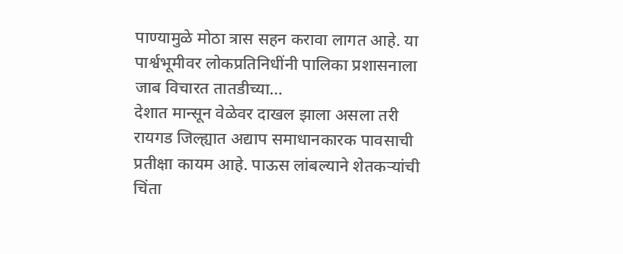पाण्यामुळे मोठा त्रास सहन करावा लागत आहे. या पार्श्वभूमीवर लोकप्रतिनिधींनी पालिका प्रशासनाला जाब विचारत तातडीच्या…
देशात मान्सून वेळेवर दाखल झाला असला तरी रायगड जिल्ह्यात अद्याप समाधानकारक पावसाची प्रतीक्षा कायम आहे. पाऊस लांबल्याने शेतकऱ्यांची चिंता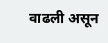वाढली असून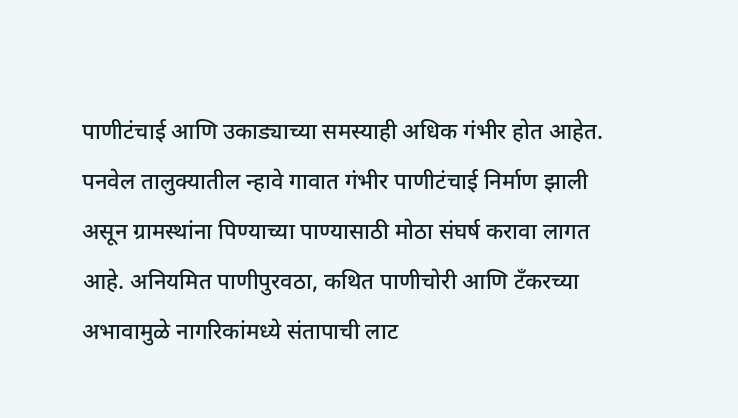पाणीटंचाई आणि उकाड्याच्या समस्याही अधिक गंभीर होत आहेत.
पनवेल तालुक्यातील न्हावे गावात गंभीर पाणीटंचाई निर्माण झाली असून ग्रामस्थांना पिण्याच्या पाण्यासाठी मोठा संघर्ष करावा लागत आहे. अनियमित पाणीपुरवठा, कथित पाणीचोरी आणि टँकरच्या अभावामुळे नागरिकांमध्ये संतापाची लाट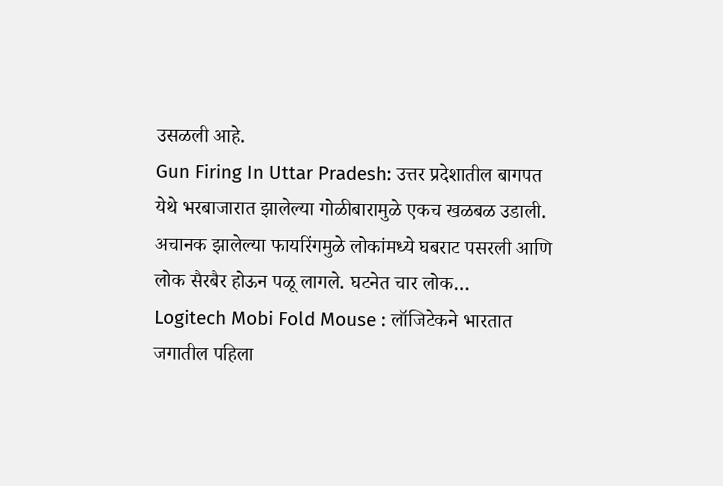उसळली आहे.
Gun Firing In Uttar Pradesh: उत्तर प्रदेशातील बागपत येथे भरबाजारात झालेल्या गोळीबारामुळे एकच खळबळ उडाली. अचानक झालेल्या फायरिंगमुळे लोकांमध्ये घबराट पसरली आणि लोक सैरबैर होऊन पळू लागले. घटनेत चार लोक…
Logitech Mobi Fold Mouse : लॉजिटेकने भारतात जगातील पहिला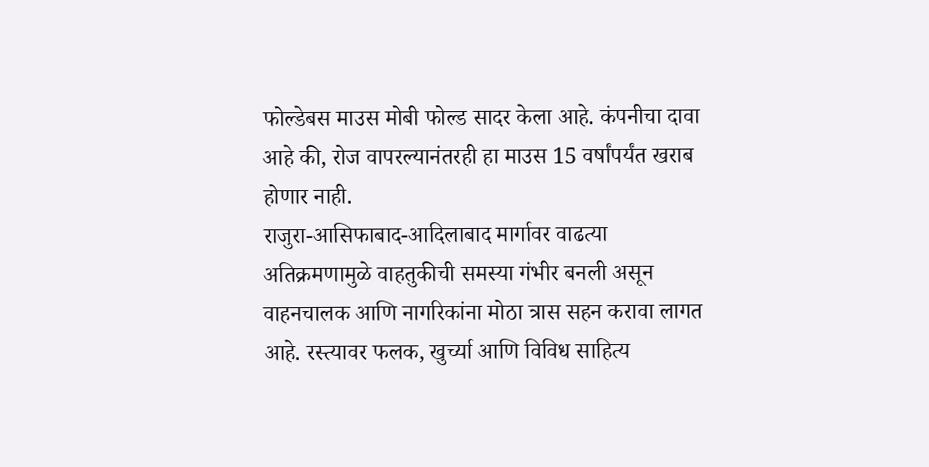फोल्डेबस माउस मोबी फोल्ड सादर केला आहे. कंपनीचा दावा आहे की, रोज वापरल्यानंतरही हा माउस 15 वर्षांपर्यंत खराब होणार नाही.
राजुरा-आसिफाबाद-आदिलाबाद मार्गावर वाढत्या अतिक्रमणामुळे वाहतुकीची समस्या गंभीर बनली असून वाहनचालक आणि नागरिकांना मोठा त्रास सहन करावा लागत आहे. रस्त्यावर फलक, खुर्च्या आणि विविध साहित्य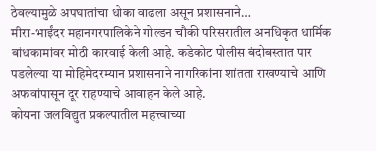ठेवल्यामुळे अपघातांचा धोका वाढला असून प्रशासनाने…
मीरा-भाईंदर महानगरपालिकेने गोल्डन चौकी परिसरातील अनधिकृत धार्मिक बांधकामांवर मोठी कारवाई केली आहे. कडेकोट पोलीस बंदोबस्तात पार पडलेल्या या मोहिमेदरम्यान प्रशासनाने नागरिकांना शांतता राखण्याचे आणि अफवांपासून दूर राहण्याचे आवाहन केले आहे.
कोयना जलविद्युत प्रकल्पातील महत्त्वाच्या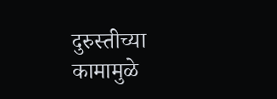दुरुस्तीच्या कामामुळे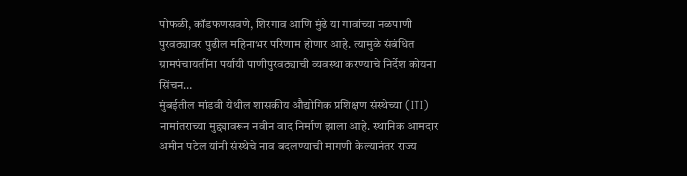पोफळी, कॉडफणसवणे, शिरगाव आणि मुंढे या गावांच्या नळपाणी पुरवठ्यावर पुढील महिनाभर परिणाम होणार आहे. त्यामुळे संबंधित ग्रामपंचायतींना पर्यायी पाणीपुरवठ्याची व्यवस्था करण्याचे निर्देश कोयना सिंचन…
मुंबईतील मांडवी येथील शासकीय औद्योगिक प्रशिक्षण संस्थेच्या (ITI) नामांतराच्या मुद्द्यावरून नवीन वाद निर्माण झाला आहे. स्थानिक आमदार अमीन पटेल यांनी संस्थेचे नाव बदलण्याची मागणी केल्यानंतर राज्य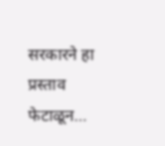सरकारने हा प्रस्ताव फेटाळून…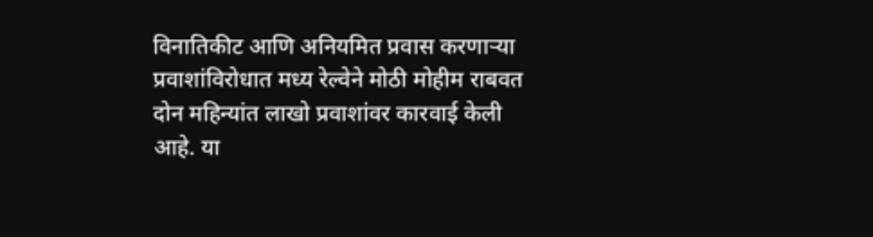विनातिकीट आणि अनियमित प्रवास करणाऱ्या प्रवाशांविरोधात मध्य रेल्वेने मोठी मोहीम राबवत दोन महिन्यांत लाखो प्रवाशांवर कारवाई केली आहे. या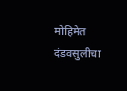मोहिमेत दंडवसुलीचा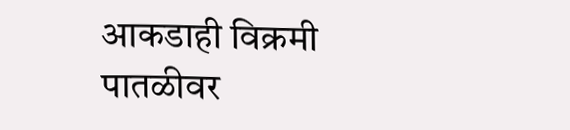आकडाही विक्रमी पातळीवर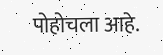पोहोचला आहे.